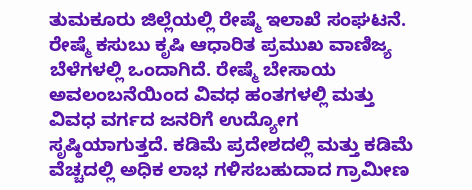ತುಮಕೂರು ಜಿಲ್ಲೆಯಲ್ಲಿ ರೇಷ್ಮೆ ಇಲಾಖೆ ಸಂಘಟನೆ. ರೇಷ್ಮೆ ಕಸುಬು ಕೃಷಿ ಆಧಾರಿತ ಪ್ರಮುಖ ವಾಣಿಜ್ಯ ಬೆಳೆಗಳಲ್ಲಿ ಒಂದಾಗಿದೆ. ರೇಷ್ಮೆ ಬೇಸಾಯ ಅವಲಂಬನೆಯಿಂದ ವಿವಧ ಹಂತಗಳಲ್ಲಿ ಮತ್ತು ವಿವಧ ವರ್ಗದ ಜನರಿಗೆ ಉದ್ಯೋಗ ಸೃಷ್ಠಿಯಾಗುತ್ತದೆ. ಕಡಿಮೆ ಪ್ರದೇಶದಲ್ಲಿ ಮತ್ತು ಕಡಿಮೆ ವೆಚ್ಚದಲ್ಲಿ ಅಧಿಕ ಲಾಭ ಗಳಿಸಬಹುದಾದ ಗ್ರಾಮೀಣ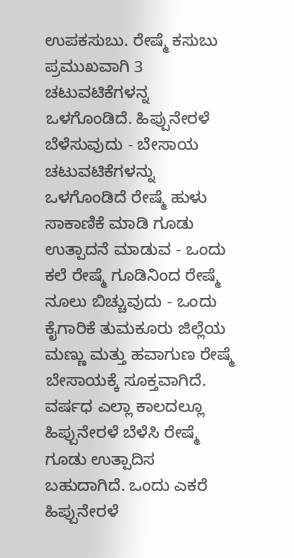ಉಪಕಸುಬು. ರೇಷ್ಮೆ ಕಸುಬು ಪ್ರಮುಖವಾಗಿ 3 ಚಟುವಟಿಕೆಗಳನ್ನ ಒಳಗೊಂಡಿದೆ. ಹಿಪ್ಪುನೇರಳೆ ಬೆಳೆಸುವುದು - ಬೇಸಾಯ ಚಟುವಟಿಕೆಗಳನ್ನು ಒಳಗೊಂಡಿದೆ ರೇಷ್ಮೆ ಹುಳು ಸಾಕಾಣಿಕೆ ಮಾಡಿ ಗೂಡು ಉತ್ಪಾದನೆ ಮಾಡುವ - ಒಂದು ಕಲೆ ರೇಷ್ಮೆ ಗೂಡಿನಿಂದ ರೇಷ್ಮೆ ನೂಲು ಬಿಚ್ಚುವುದು - ಒಂದು ಕೈಗಾರಿಕೆ ತುಮಕೂರು ಜಿಲ್ಲೆಯ ಮಣ್ಣು ಮತ್ತು ಹವಾಗುಣ ರೇಷ್ಮೆ ಬೇಸಾಯಕ್ಕೆ ಸೂಕ್ತವಾಗಿದೆ. ವರ್ಷಧ ಎಲ್ಲಾ ಕಾಲದಲ್ಲೂ ಹಿಪ್ಪುನೇರಳೆ ಬೆಳೆಸಿ ರೇಷ್ಮೆ ಗೂಡು ಉತ್ಪಾದಿಸ ಬಹುದಾಗಿದೆ. ಒಂದು ಎಕರೆ ಹಿಪ್ಪುನೇರಳೆ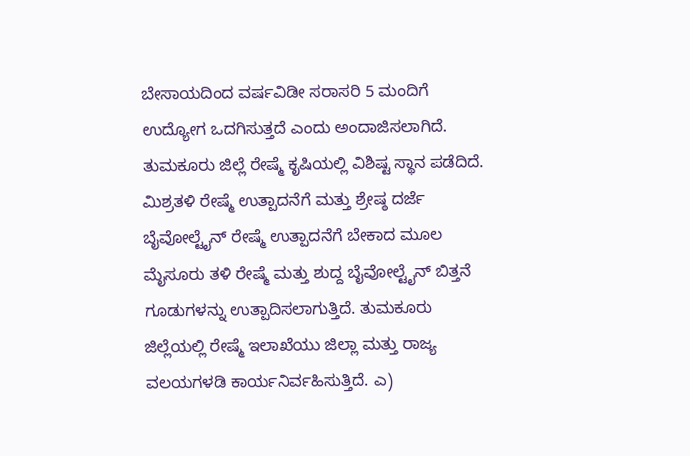ಬೇಸಾಯದಿಂದ ವರ್ಷವಿಡೀ ಸರಾಸರಿ 5 ಮಂದಿಗೆ ಉದ್ಯೋಗ ಒದಗಿಸುತ್ತದೆ ಎಂದು ಅಂದಾಜಿಸಲಾಗಿದೆ. ತುಮಕೂರು ಜಿಲ್ಲೆ ರೇಷ್ಮೆ ಕೃಷಿಯಲ್ಲಿ ವಿಶಿಷ್ಟ ಸ್ಥಾನ ಪಡೆದಿದೆ. ಮಿಶ್ರತಳಿ ರೇಷ್ಮೆ ಉತ್ಪಾದನೆಗೆ ಮತ್ತು ಶ್ರೇಷ್ಠ ದರ್ಜೆ ಬೈವೋಲ್ಟೈನ್ ರೇಷ್ಮೆ ಉತ್ಪಾದನೆಗೆ ಬೇಕಾದ ಮೂಲ ಮೈಸೂರು ತಳಿ ರೇಷ್ಮೆ ಮತ್ತು ಶುದ್ದ ಬೈವೋಲ್ಟೈನ್ ಬಿತ್ತನೆ ಗೂಡುಗಳನ್ನು ಉತ್ಪಾದಿಸಲಾಗುತ್ತಿದೆ. ತುಮಕೂರು ಜಿಲ್ಲೆಯಲ್ಲಿ ರೇಷ್ಮೆ ಇಲಾಖೆಯು ಜಿಲ್ಲಾ ಮತ್ತು ರಾಜ್ಯ ವಲಯಗಳಡಿ ಕಾರ್ಯನಿರ್ವಹಿಸುತ್ತಿದೆ. ಎ)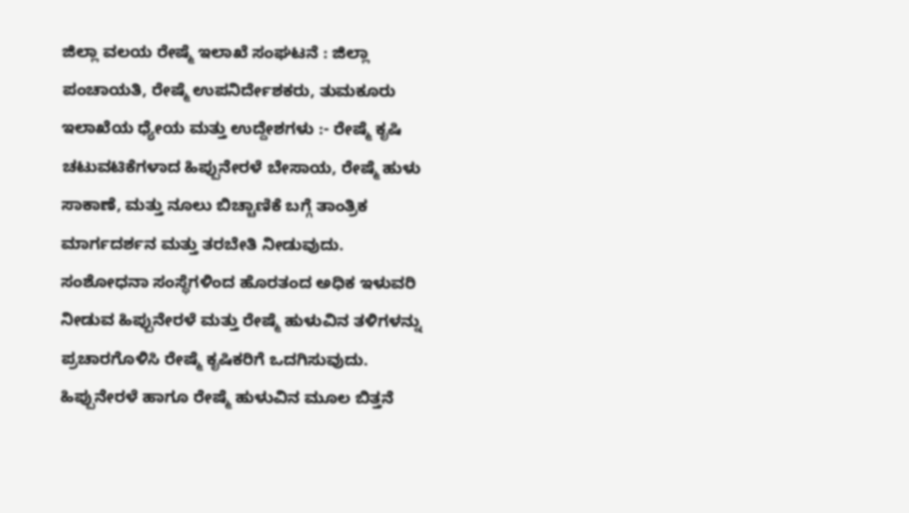ಜಿಲ್ಲಾ ವಲಯ ರೇಷ್ಮೆ ಇಲಾಖೆ ಸಂಘಟನೆ : ಜಿಲ್ಲಾ ಪಂಚಾಯತಿ, ರೇಷ್ಮೆ ಉಪನಿರ್ದೇಶಕರು, ತುಮಕೂರು ಇಲಾಖೆಯ ಧ್ಯೇಯ ಮತ್ತು ಉದ್ದೇಶಗಳು :- ರೇಷ್ಮೆ ಕೃಷಿ ಚಟುವಟಿಕೆಗಳಾದ ಹಿಪ್ಪುನೇರಳೆ ಬೇಸಾಯ, ರೇಷ್ಮೆ ಹುಳು ಸಾಕಾಣೆ, ಮತ್ತು ನೂಲು ಬಿಚ್ಚಾಣಿಕೆ ಬಗ್ಗೆ ತಾಂತ್ರಿಕ ಮಾರ್ಗದರ್ಶನ ಮತ್ತು ತರಬೇತಿ ನೀಡುವುದು. ಸಂಶೋಧನಾ ಸಂಸ್ಥೆಗಳಿಂದ ಹೊರತಂದ ಅಧಿಕ ಇಳುವರಿ ನೀಡುವ ಹಿಪ್ಪುನೇರಳೆ ಮತ್ತು ರೇಷ್ಮೆ ಹುಳುವಿನ ತಳಿಗಳನ್ನು ಪ್ರಚಾರಗೊಳಿಸಿ ರೇಷ್ಮೆ ಕೃಷಿಕರಿಗೆ ಒದಗಿಸುವುದು. ಹಿಪ್ಪುನೇರಳೆ ಹಾಗೂ ರೇಷ್ಮೆ ಹುಳುವಿನ ಮೂಲ ಬಿತ್ತನೆ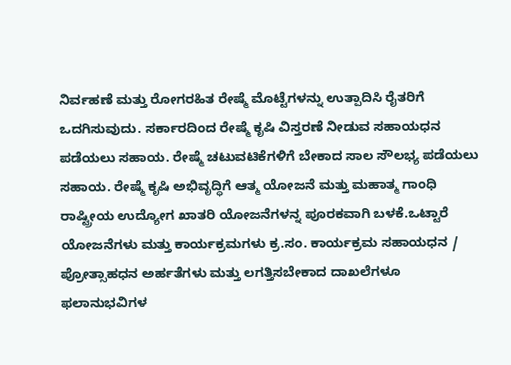ನಿರ್ವಹಣೆ ಮತ್ತು ರೋಗರಹಿತ ರೇಷ್ಮೆ ಮೊಟ್ಟೆಗಳನ್ನು ಉತ್ಪಾದಿಸಿ ರೈತರಿಗೆ ಒದಗಿಸುವುದು. ಸರ್ಕಾರದಿಂದ ರೇಷ್ಮೆ ಕೃಷಿ ವಿಸ್ತರಣೆ ನೀಡುವ ಸಹಾಯಧನ ಪಡೆಯಲು ಸಹಾಯ. ರೇಷ್ಮೆ ಚಟುವಟಿಕೆಗಳಿಗೆ ಬೇಕಾದ ಸಾಲ ಸೌಲಭ್ಯ ಪಡೆಯಲು ಸಹಾಯ. ರೇಷ್ಮೆ ಕೃಷಿ ಅಭಿವೃದ್ಧಿಗೆ ಆತ್ಮ ಯೋಜನೆ ಮತ್ತು ಮಹಾತ್ಮ ಗಾಂಧಿ ರಾಷ್ಟ್ರೀಯ ಉದ್ಯೋಗ ಖಾತರಿ ಯೋಜನೆಗಳನ್ನ ಪೂರಕವಾಗಿ ಬಳಕೆ.ಒಟ್ಟಾರೆ ಯೋಜನೆಗಳು ಮತ್ತು ಕಾರ್ಯಕ್ರಮಗಳು ಕ್ರ.ಸಂ. ಕಾರ್ಯಕ್ರಮ ಸಹಾಯಧನ / ಪ್ರೋತ್ಸಾಹಧನ ಅರ್ಹತೆಗಳು ಮತ್ತು ಲಗತ್ತಿಸಬೇಕಾದ ದಾಖಲೆಗಳೂ ಫಲಾನುಭವಿಗಳ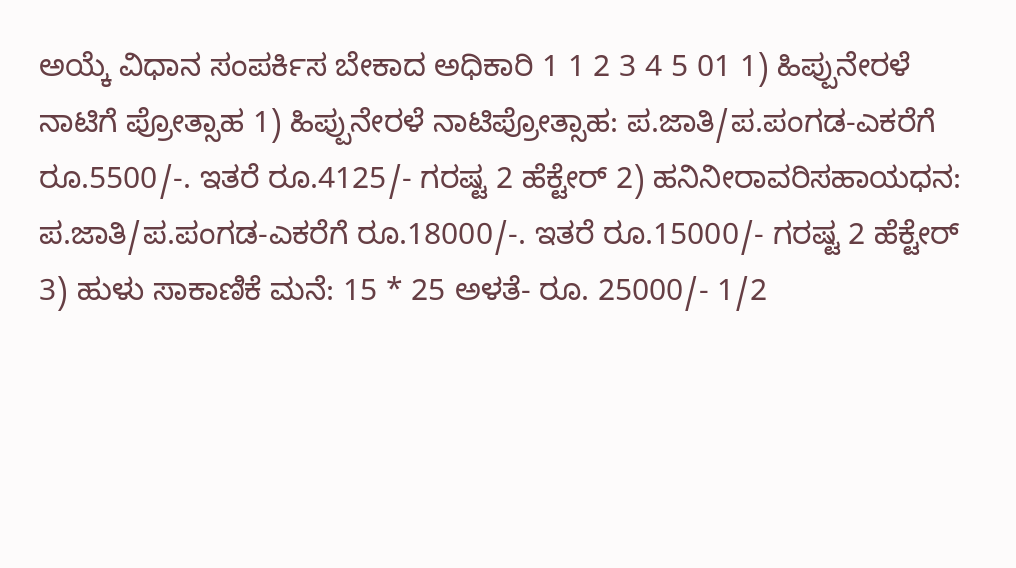ಅಯ್ಕೆ ವಿಧಾನ ಸಂಪರ್ಕಿಸ ಬೇಕಾದ ಅಧಿಕಾರಿ 1 1 2 3 4 5 01 1) ಹಿಪ್ಪುನೇರಳೆ ನಾಟಿಗೆ ಪ್ರೋತ್ಸಾಹ 1) ಹಿಪ್ಪುನೇರಳೆ ನಾಟಿಪ್ರೋತ್ಸಾಹ: ಪ.ಜಾತಿ/ಪ.ಪಂಗಡ-ಎಕರೆಗೆ ರೂ.5500/-. ಇತರೆ ರೂ.4125/- ಗರಷ್ಟ 2 ಹೆಕ್ಟೇರ್ 2) ಹನಿನೀರಾವರಿಸಹಾಯಧನ: ಪ.ಜಾತಿ/ಪ.ಪಂಗಡ-ಎಕರೆಗೆ ರೂ.18000/-. ಇತರೆ ರೂ.15000/- ಗರಷ್ಟ 2 ಹೆಕ್ಟೇರ್ 3) ಹುಳು ಸಾಕಾಣಿಕೆ ಮನೆ: 15 * 25 ಅಳತೆ- ರೂ. 25000/- 1/2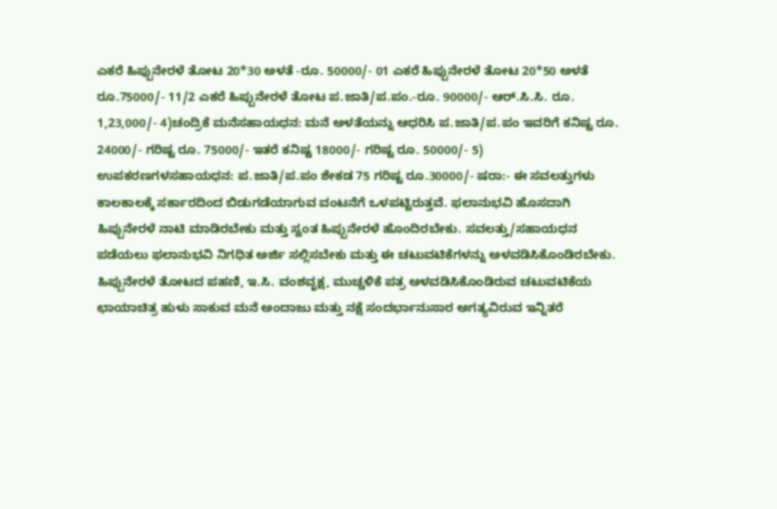ಎಕರೆ ಹಿಪ್ಪುನೇರಳೆ ತೋಟ 20*30 ಅಳತೆ -ರೂ. 50000/- 01 ಎಕರೆ ಹಿಪ್ಪುನೇರಳೆ ತೋಟ 20*50 ಅಳತೆ ರೂ.75000/- 11/2 ಎಕರೆ ಹಿಪ್ಪುನೇರಳೆ ತೋಟ ಪ.ಜಾತಿ/ಪ.ಪಂ.-ರೂ. 90000/- ಆರ್.ಸಿ.ಸಿ. ರೂ. 1,23,000/- 4)ಚಂದ್ರಿಕೆ ಮನೆಸಹಾಯಧನ: ಮನೆ ಅಳತೆಯನ್ನು ಆಧರಿಸಿ ಪ.ಜಾತಿ/ಪ.ಪಂ ಇವರಿಗೆ ಕನಿಷ್ಟ ರೂ. 24000/- ಗರಿಷ್ಟ ರೂ. 75000/- ಇತರೆ ಕನಿಷ್ಟ 18000/- ಗರಿಷ್ಟ ರೂ. 50000/- 5) ಉಪಕರಣಗಳಸಹಾಯಧನ: ಪ.ಜಾತಿ/ಪ.ಪಂ ಶೇಕಡ 75 ಗರಿಷ್ಟ ರೂ.30000/- ಷರಾ:- ಈ ಸವಲತ್ತುಗಳು ಕಾಲಕಾಲಕ್ಕೆ ಸರ್ಕಾರದಿಂದ ಬಿಡುಗಡೆಯಾಗುವ ವಂಟನೆಗೆ ಒಳಪಟ್ಟಿರುತ್ತವೆ. ಫಲಾನುಭವಿ ಹೊಸದಾಗಿ ಹಿಪ್ಪುನೇರಳೆ ನಾಟಿ ಮಾಡಿರಬೇಕು ಮತ್ತು ಸ್ವಂತ ಹಿಪ್ಪುನೇರಳೆ ಹೊಂದಿರಬೇಕು. ಸವಲತ್ತು/ಸಹಾಯಧನ ಪಡೆಯಲು ಫಲಾನುಭವಿ ನಿಗಧಿತ ಅರ್ಜಿ ಸಲ್ಲಿಸಬೇಕು ಮತ್ತು ಈ ಚಟುವಟಿಕೆಗಳನ್ನು ಅಳವಡಿಸಿಕೊಂಡಿರಬೇಕು. ಹಿಪ್ಪುನೇರಳೆ ತೋಟದ ಪಹಣಿ, ಇ.ಸಿ. ವಂಶವೃಕ್ಷ, ಮುಚ್ಚಳಿಕೆ ಪತ್ರ ಅಳವಡಿಸಿಕೊಂಡಿರುವ ಚಟುವಟಿಕೆಯ ಛಾಯಾಚಿತ್ರ ಹುಳು ಸಾಕುವ ಮನೆ ಅಂದಾಜು ಮತ್ತು ನಕ್ಷೆ ಸಂದರ್ಭಾನುಸಾರ ಅಗತ್ಯವಿರುವ ಇನ್ನಿತರೆ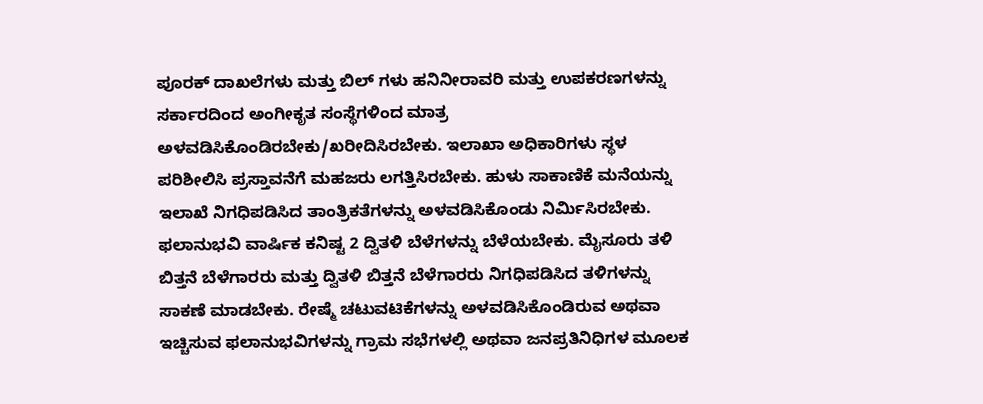ಪೂರಕ್ ದಾಖಲೆಗಳು ಮತ್ತು ಬಿಲ್ ಗಳು ಹನಿನೀರಾವರಿ ಮತ್ತು ಉಪಕರಣಗಳನ್ನು ಸರ್ಕಾರದಿಂದ ಅಂಗೀಕೃತ ಸಂಸ್ಥೆಗಳಿಂದ ಮಾತ್ರ ಅಳವಡಿಸಿಕೊಂಡಿರಬೇಕು/ಖರೀದಿಸಿರಬೇಕು. ಇಲಾಖಾ ಅಧಿಕಾರಿಗಳು ಸ್ಥಳ ಪರಿಶೀಲಿಸಿ ಪ್ರಸ್ತಾವನೆಗೆ ಮಹಜರು ಲಗತ್ತಿಸಿರಬೇಕು. ಹುಳು ಸಾಕಾಣಿಕೆ ಮನೆಯನ್ನು ಇಲಾಖೆ ನಿಗಧಿಪಡಿಸಿದ ತಾಂತ್ರಿಕತೆಗಳನ್ನು ಅಳವಡಿಸಿಕೊಂಡು ನಿರ್ಮಿಸಿರಬೇಕು. ಫಲಾನುಭವಿ ವಾರ್ಷಿಕ ಕನಿಷ್ಟ 2 ದ್ವಿತಳಿ ಬೆಳೆಗಳನ್ನು ಬೆಳೆಯಬೇಕು. ಮೈಸೂರು ತಳಿ ಬಿತ್ತನೆ ಬೆಳೆಗಾರರು ಮತ್ತು ದ್ವಿತಳಿ ಬಿತ್ತನೆ ಬೆಳೆಗಾರರು ನಿಗಧಿಪಡಿಸಿದ ತಳಿಗಳನ್ನು ಸಾಕಣೆ ಮಾಡಬೇಕು. ರೇಷ್ಮೆ ಚಟುವಟಿಕೆಗಳನ್ನು ಅಳವಡಿಸಿಕೊಂಡಿರುವ ಅಥವಾ ಇಚ್ಚಿಸುವ ಫಲಾನುಭವಿಗಳನ್ನು ಗ್ರಾಮ ಸಭೆಗಳಲ್ಲಿ ಅಥವಾ ಜನಪ್ರತಿನಿಧಿಗಳ ಮೂಲಕ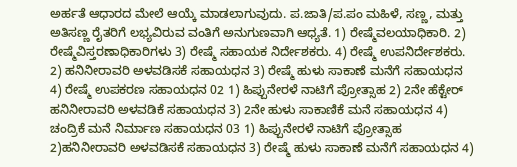ಅರ್ಹತೆ ಆಧಾರದ ಮೇಲೆ ಆಯ್ಕೆ ಮಾಡಲಾಗುವುದು. ಪ.ಜಾತಿ/ಪ.ಪಂ ಮಹಿಳೆ, ಸಣ್ಣ, ಮತ್ತು ಅತಿಸಣ್ಣ ರೈತರಿಗೆ ಲಭ್ಯವಿರುವ ವಂತಿಗೆ ಅನುಗುಣವಾಗಿ ಆಧ್ಯತೆ. 1) ರೇಷ್ಮೆವಲಯಾಧಿಕಾರಿ. 2) ರೇಷ್ಮೆವಿಸ್ತರಣಾಧಿಕಾರಿಗಳು 3) ರೇಷ್ಮೆ ಸಹಾಯಕ ನಿರ್ದೇಶಕರು. 4) ರೇಷ್ಮೆ ಉಪನಿರ್ದೇಶಕರು. 2) ಹನಿನೀರಾವರಿ ಅಳವಡಿಸಕೆ ಸಹಾಯಧನ 3) ರೇಷ್ಮೆ ಹುಳು ಸಾಕಾಣೆ ಮನೆಗೆ ಸಹಾಯಧನ 4) ರೇಷ್ಮೆ ಉಪಕರಣ ಸಹಾಯಧನ 02 1) ಹಿಪ್ಪುನೇರಳೆ ನಾಟಿಗೆ ಪ್ರೋತ್ಸಾಹ 2) 2ನೇ ಹೆಕ್ಟೇರ್ ಹನಿನೀರಾವರಿ ಅಳವಡಿಕೆ ಸಹಾಯಧನ 3) 2ನೇ ಹುಳು ಸಾಕಾಣಿಕೆ ಮನೆ ಸಹಾಯಧನ 4) ಚಂದ್ರಿಕೆ ಮನೆ ನಿರ್ಮಾಣ ಸಹಾಯಧನ 03 1) ಹಿಪ್ಪುನೇರಳೆ ನಾಟಿಗೆ ಪ್ರೋತ್ಸಾಹ 2)ಹನಿನೀರಾವರಿ ಅಳವಡಿಸಕೆ ಸಹಾಯಧನ 3) ರೇಷ್ಮೆ ಹುಳು ಸಾಕಾಣೆ ಮನೆಗೆ ಸಹಾಯಧನ 4)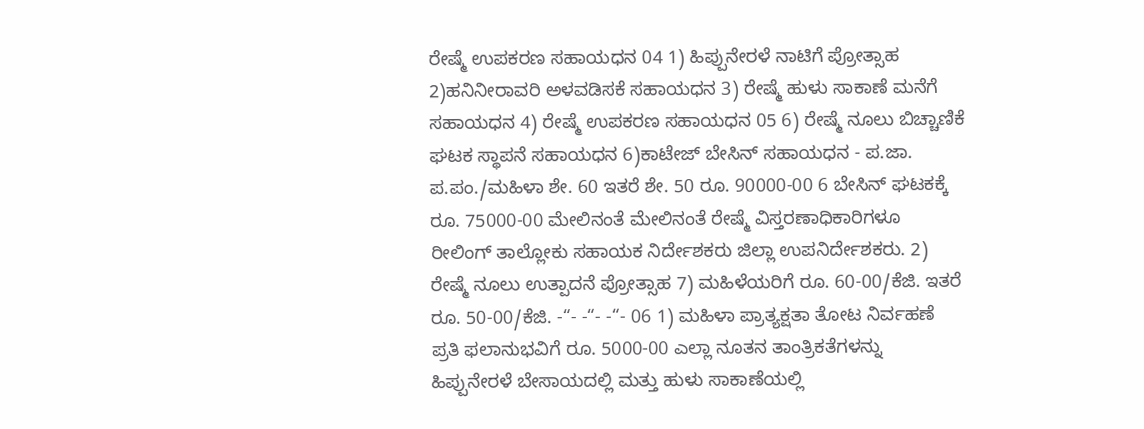ರೇಷ್ಮೆ ಉಪಕರಣ ಸಹಾಯಧನ 04 1) ಹಿಪ್ಪುನೇರಳೆ ನಾಟಿಗೆ ಪ್ರೋತ್ಸಾಹ 2)ಹನಿನೀರಾವರಿ ಅಳವಡಿಸಕೆ ಸಹಾಯಧನ 3) ರೇಷ್ಮೆ ಹುಳು ಸಾಕಾಣೆ ಮನೆಗೆ ಸಹಾಯಧನ 4) ರೇಷ್ಮೆ ಉಪಕರಣ ಸಹಾಯಧನ 05 6) ರೇಷ್ಮೆ ನೂಲು ಬಿಚ್ಚಾಣಿಕೆ ಘಟಕ ಸ್ಥಾಪನೆ ಸಹಾಯಧನ 6)ಕಾಟೇಜ್ ಬೇಸಿನ್ ಸಹಾಯಧನ - ಪ.ಜಾ. ಪ.ಪಂ./ಮಹಿಳಾ ಶೇ. 60 ಇತರೆ ಶೇ. 50 ರೂ. 90000-00 6 ಬೇಸಿನ್ ಘಟಕಕ್ಕೆ ರೂ. 75000-00 ಮೇಲಿನಂತೆ ಮೇಲಿನಂತೆ ರೇಷ್ಮೆ ವಿಸ್ತರಣಾಧಿಕಾರಿಗಳೂ ರೀಲಿಂಗ್ ತಾಲ್ಲೋಕು ಸಹಾಯಕ ನಿರ್ದೇಶಕರು ಜಿಲ್ಲಾ ಉಪನಿರ್ದೇಶಕರು. 2) ರೇಷ್ಮೆ ನೂಲು ಉತ್ಪಾದನೆ ಪ್ರೋತ್ಸಾಹ 7) ಮಹಿಳೆಯರಿಗೆ ರೂ. 60-00/ಕೆಜಿ. ಇತರೆ ರೂ. 50-00/ಕೆಜಿ. -“- -“- -“- 06 1) ಮಹಿಳಾ ಪ್ರಾತ್ಯಕ್ಷತಾ ತೋಟ ನಿರ್ವಹಣೆ ಪ್ರತಿ ಫಲಾನುಭವಿಗೆ ರೂ. 5000-00 ಎಲ್ಲಾ ನೂತನ ತಾಂತ್ರಿಕತೆಗಳನ್ನು ಹಿಪ್ಪುನೇರಳೆ ಬೇಸಾಯದಲ್ಲಿ ಮತ್ತು ಹುಳು ಸಾಕಾಣೆಯಲ್ಲಿ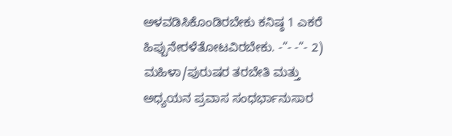ಅಳವಡಿಸಿಕೊಂಡಿರಬೇಕು ಕನಿಷ್ಠ 1 ಎಕರೆ ಹಿಪ್ಪುನೇರಳೆತೋಟವಿರಬೇಕು. -“- -“- 2) ಮಹಿಳಾ/ಪುರುಷರ ತರಬೇತಿ ಮತ್ತು ಅಧ್ಯಯನ ಪ್ರವಾಸ ಸಂಧರ್ಭಾನುಸಾರ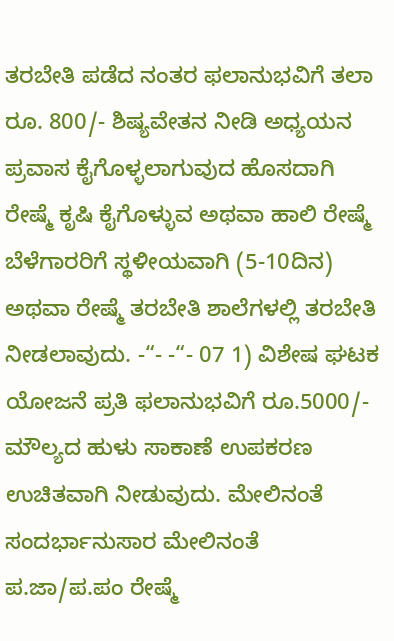ತರಬೇತಿ ಪಡೆದ ನಂತರ ಫಲಾನುಭವಿಗೆ ತಲಾ ರೂ. 800/- ಶಿಷ್ಯವೇತನ ನೀಡಿ ಅಧ್ಯಯನ ಪ್ರವಾಸ ಕೈಗೊಳ್ಳಲಾಗುವುದ ಹೊಸದಾಗಿ ರೇಷ್ಮೆ ಕೃಷಿ ಕೈಗೊಳ್ಳುವ ಅಥವಾ ಹಾಲಿ ರೇಷ್ಮೆ ಬೆಳೆಗಾರರಿಗೆ ಸ್ಥಳೀಯವಾಗಿ (5-10ದಿನ) ಅಥವಾ ರೇಷ್ಮೆ ತರಬೇತಿ ಶಾಲೆಗಳಲ್ಲಿ ತರಬೇತಿ ನೀಡಲಾವುದು. -“- -“- 07 1) ವಿಶೇಷ ಘಟಕ ಯೋಜನೆ ಪ್ರತಿ ಫಲಾನುಭವಿಗೆ ರೂ.5000/- ಮೌಲ್ಯದ ಹುಳು ಸಾಕಾಣೆ ಉಪಕರಣ ಉಚಿತವಾಗಿ ನೀಡುವುದು. ಮೇಲಿನಂತೆ ಸಂದರ್ಭಾನುಸಾರ ಮೇಲಿನಂತೆ ಪ.ಜಾ/ಪ.ಪಂ ರೇಷ್ಮೆ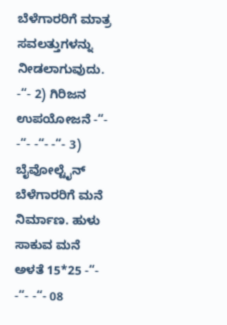ಬೆಳೆಗಾರರಿಗೆ ಮಾತ್ರ ಸವಲತ್ತುಗಳನ್ನು ನೀಡಲಾಗುವುದು. -“- 2) ಗಿರಿಜನ ಉಪಯೋಜನೆ -“- -“- -“- -“- 3) ಬೈವೋಲ್ಟೈನ್ ಬೆಳೆಗಾರರಿಗೆ ಮನೆ ನಿರ್ಮಾಣ. ಹುಳು ಸಾಕುವ ಮನೆ ಅಳತೆ 15*25 -“- -“- -“- 08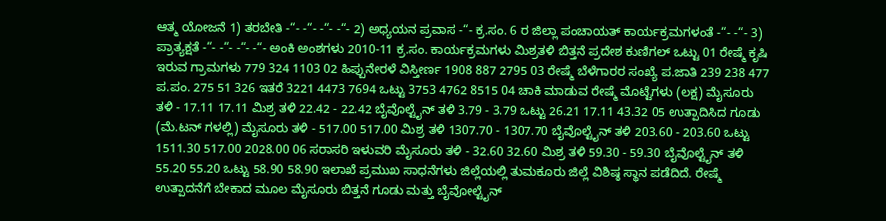ಆತ್ಮ ಯೋಜನೆ 1) ತರಬೇತಿ -“- -“- -“- -“- 2) ಅಧ್ಯಯನ ಪ್ರವಾಸ -“- ಕ್ರ.ಸಂ. 6 ರ ಜಿಲ್ಲಾ ಪಂಚಾಯತ್ ಕಾರ್ಯಕ್ರಮಗಳಂತೆ -“- -“- 3) ಪ್ರಾತ್ಯಕ್ಷತೆ -“- -“- -“- -“- ಅಂಕಿ ಅಂಶಗಳು 2010-11 ಕ್ರ.ಸಂ. ಕಾರ್ಯಕ್ರಮಗಳು ಮಿಶ್ರತಳಿ ಬಿತ್ತನೆ ಪ್ರದೇಶ ಕುಣಿಗಲ್ ಒಟ್ಟು 01 ರೇಷ್ಮೆ ಕೃಷಿ ಇರುವ ಗ್ರಾಮಗಳು 779 324 1103 02 ಹಿಪ್ಪುನೇರಳೆ ವಿಸ್ತೀರ್ಣ 1908 887 2795 03 ರೇಷ್ಮೆ ಬೆಳೆಗಾರರ ಸಂಖ್ಯೆ ಪ.ಜಾತಿ 239 238 477 ಪ.ಪಂ. 275 51 326 ಇತರೆ 3221 4473 7694 ಒಟ್ಟು 3753 4762 8515 04 ಚಾಕಿ ಮಾಡುವ ರೇಷ್ಮೆ ಮೊಟ್ಟೆಗಳು (ಲಕ್ಷ) ಮೈಸೂರು ತಳಿ - 17.11 17.11 ಮಿಶ್ರ ತಳಿ 22.42 - 22.42 ಬೈವೊಲ್ಟೈನ್ ತಳಿ 3.79 - 3.79 ಒಟ್ಟು 26.21 17.11 43.32 05 ಉತ್ಪಾದಿಸಿದ ಗೂಡು (ಮೆ.ಟನ್ ಗಳಲ್ಲಿ) ಮೈಸೂರು ತಳಿ - 517.00 517.00 ಮಿಶ್ರ ತಳಿ 1307.70 - 1307.70 ಬೈವೊಲ್ಟೈನ್ ತಳಿ 203.60 - 203.60 ಒಟ್ಟು 1511.30 517.00 2028.00 06 ಸರಾಸರಿ ಇಳುವರಿ ಮೈಸೂರು ತಳಿ - 32.60 32.60 ಮಿಶ್ರ ತಳಿ 59.30 - 59.30 ಬೈವೊಲ್ಟೈನ್ ತಳಿ 55.20 55.20 ಒಟ್ಟು 58.90 58.90 ಇಲಾಖೆ ಪ್ರಮುಖ ಸಾಧನೆಗಳು ಜಿಲ್ಲೆಯಲ್ಲಿ ತುಮಕೂರು ಜಿಲ್ಲೆ ವಿಶಿಷ್ಠ ಸ್ಥಾನ ಪಡೆದಿದೆ. ರೇಷ್ಮೆ ಉತ್ಪಾದನೆಗೆ ಬೇಕಾದ ಮೂಲ ಮೈಸೂರು ಬಿತ್ತನೆ ಗೂಡು ಮತ್ತು ಬೈವೋಲ್ಟೈನ್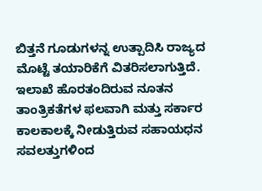ಬಿತ್ತನೆ ಗೂಡುಗಳನ್ನ ಉತ್ಪಾದಿಸಿ ರಾಜ್ಯದ ಮೊಟ್ಟೆ ತಯಾರಿಕೆಗೆ ವಿತರಿಸಲಾಗುತ್ತಿದೆ. ಇಲಾಖೆ ಹೊರತಂದಿರುವ ನೂತನ ತಾಂತ್ರಿಕತೆಗಳ ಫಲವಾಗಿ ಮತ್ತು ಸರ್ಕಾರ ಕಾಲಕಾಲಕ್ಕೆ ನೀಡುತ್ತಿರುವ ಸಹಾಯಧನ ಸವಲತ್ತುಗಳಿಂದ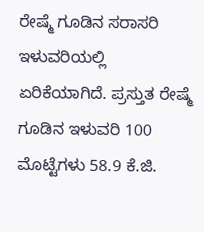ರೇಷ್ಮೆ ಗೂಡಿನ ಸರಾಸರಿ ಇಳುವರಿಯಲ್ಲಿ ಏರಿಕೆಯಾಗಿದೆ. ಪ್ರಸ್ತುತ ರೇಷ್ಮೆ ಗೂಡಿನ ಇಳುವರಿ 100 ಮೊಟ್ಟೆಗಳು 58.9 ಕೆ.ಜಿ.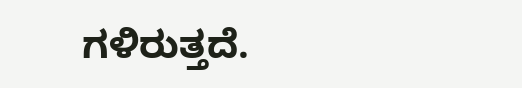ಗಳಿರುತ್ತದೆ.